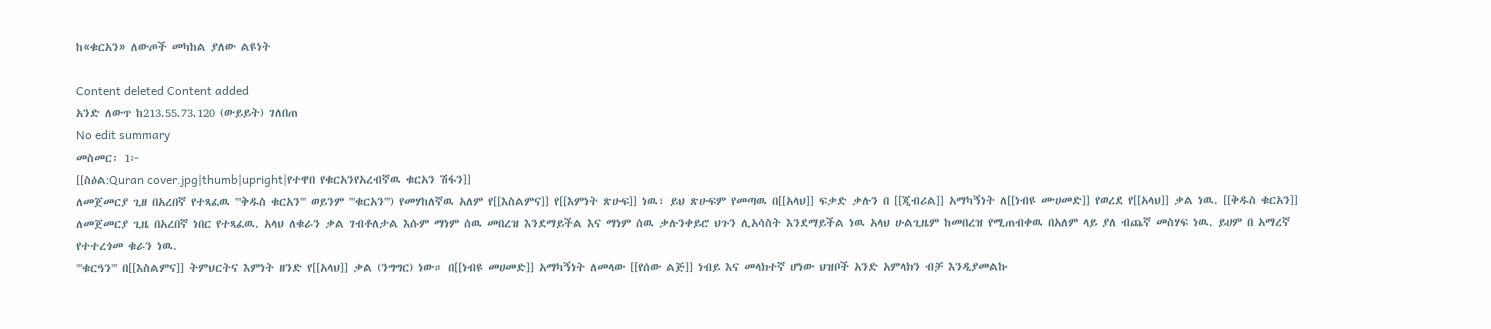ከ«ቁርአን» ለውጦች መካከል ያለው ልዩነት

Content deleted Content added
አንድ ለውጥ ከ213.55.73.120 (ውይይት) ገለበጠ
No edit summary
መስመር፡ 1፦
[[ስዕል:Quran cover.jpg|thumb|upright|የተዋበ የቁርአንየአረብኛዉ ቁርአን ሽፋን]]
ለመጀመርያ ጊዘ በአረበኛ የተጻፈዉ '''ቅዱስ ቁርአን''' ወይንም '''ቁርአን''') የመሃከለኛዉ አለም የ[[እስልምና]] የ[[እምነት ጽሁፍ]] ነዉ፣ ይህ ጽሁፍም የመጣዉ በ[[አላህ]] ፍቃድ ቃሉን በ [[ጂብሪል]] አማካኝነት ለ[[ነብዩ ሙሀመድ]] የወረደ የ[[አላህ]] ቃል ነዉ. [[ቅዱስ ቁርአን]] ለመጀመርያ ጊዜ በአረበኛ ነበር የተጻፈዉ. አላህ ለቁራን ቃል ገብቶለታል እሱም ማነም ሰዉ መበረዝ እንደማይችል እና ማነም ሰዉ ቃሉንቀይሮ ህጉን ሊአሳስት እንደማይችል ነዉ አላህ ሁልጊዜም ከመበረዝ የሚጠብቀዉ በአለም ላይ ያለ ብጨኛ መስሃፍ ነዉ. ይሀም በ አማረኛ የተተረጎመ ቁራን ነዉ.
'''ቁርዓን''' በ[[እስልምና]] ትምህርትና እምነት ዘንድ የ[[አላህ]] ቃል (ንግግር) ነው። በ[[ነብዩ መሀመድ]] አማካኝነት ለመላው [[የሰው ልጅ]] ነብይ እና መላክተኛ ሆነው ህዝቦች አንድ አምላክን ብቻ እንዲያመልኩ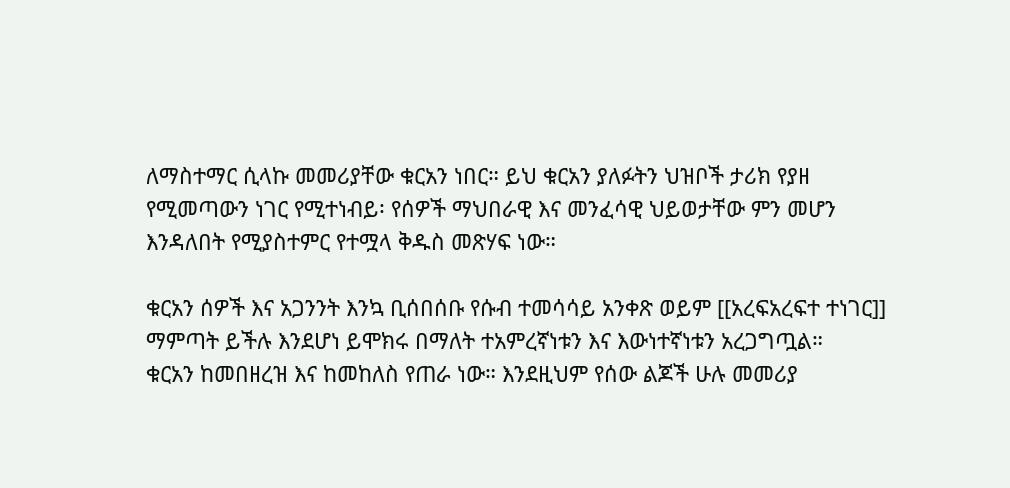ለማስተማር ሲላኩ መመሪያቸው ቁርአን ነበር። ይህ ቁርአን ያለፉትን ህዝቦች ታሪክ የያዘ የሚመጣውን ነገር የሚተነብይ፡ የሰዎች ማህበራዊ እና መንፈሳዊ ህይወታቸው ምን መሆን እንዳለበት የሚያስተምር የተሟላ ቅዱስ መጽሃፍ ነው።

ቁርአን ሰዎች እና አጋንንት እንኳ ቢሰበሰቡ የሱብ ተመሳሳይ አንቀጽ ወይም [[አረፍአረፍተ ተነገር]] ማምጣት ይችሉ እንደሆነ ይሞክሩ በማለት ተአምረኛነቱን እና እውነተኛነቱን አረጋግጧል።
ቁርአን ከመበዘረዝ እና ከመከለስ የጠራ ነው። እንደዚህም የሰው ልጆች ሁሉ መመሪያ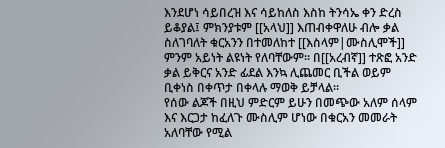እንደሆነ ሳይበረዝ እና ሳይከለስ እስከ ትንሳኤ ቀን ድረስ ይቆያል፤ ምክንያቱም [[አላህ]] እጠብቀዋለሁ ብሎ ቃል ስለገባለት ቁርአንን በተመለከተ [[እስላም|ሙስሊሞች]] ምንም አይነት ልዩነት የለባቸውም። በ[[አረብኛ]] ተጽፎ አንድ ቃል ይቅርና አንድ ፊደል እንኳ ሊጨመር ቢችል ወይም ቢቀነስ በቀጥታ በቀላሉ ማወቅ ይቻላል።
የሰው ልጆች በዚህ ምድርም ይሁን በመጭው አለም ሰላም እና እርጋታ ከፈለጉ ሙስሊም ሆነው በቁርአን መመራት አለባቸው የሚል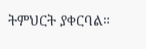ትምህርት ያቀርባል።